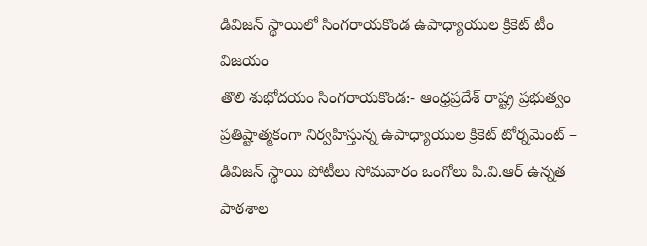డివిజన్ స్థాయిలో సింగరాయకొండ ఉపాధ్యాయుల క్రికెట్ టీం విజయం
తొలి శుభోదయం సింగరాయకొండ:- ఆంధ్రప్రదేశ్ రాష్ట్ర ప్రభుత్వం ప్రతిష్టాత్మకంగా నిర్వహిస్తున్న ఉపాధ్యాయుల క్రికెట్ టోర్నమెంట్ – డివిజన్ స్థాయి పోటీలు సోమవారం ఒంగోలు పి.వి.ఆర్ ఉన్నత పాఠశాల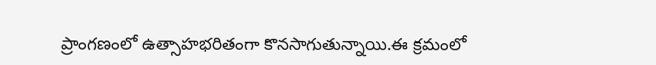ప్రాంగణంలో ఉత్సాహభరితంగా కొనసాగుతున్నాయి.ఈ క్రమంలో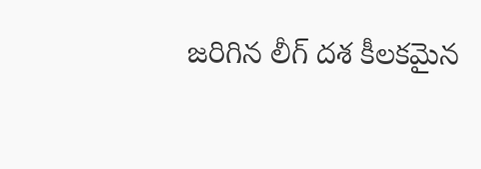జరిగిన లీగ్ దశ కీలకమైన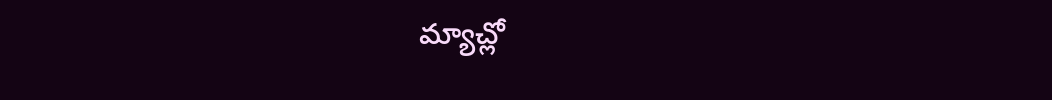మ్యాచ్లో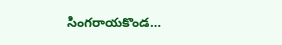సింగరాయకొండ…